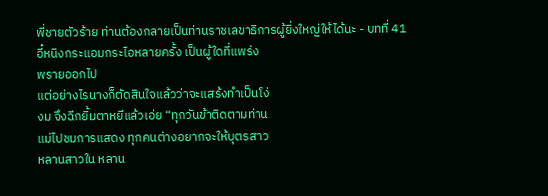พี่ชายตัวร้าย ท่านต้องกลายเป็นท่านราชเลขาธิการผู้ยิ่งใหญ่ให้ได้นะ - บทที่ 41
อี๋หนิงกระแอมกระไอหลายครั้ง เป็นผู้ใดที่แพร่ง
พรายออกไป
แต่อย่างไรนางก็ตัดสินใจแล้วว่าจะแสร้งทำเป็นโง่
งม จึงฉีกยิ้มตาหยีแล้วเอ่ย “ทุกวันข้าติดตามท่าน
แม่ไปชมการแสดง ทุกคนต่างอยากจะให้บุตรสาว
หลานสาวใน หลาน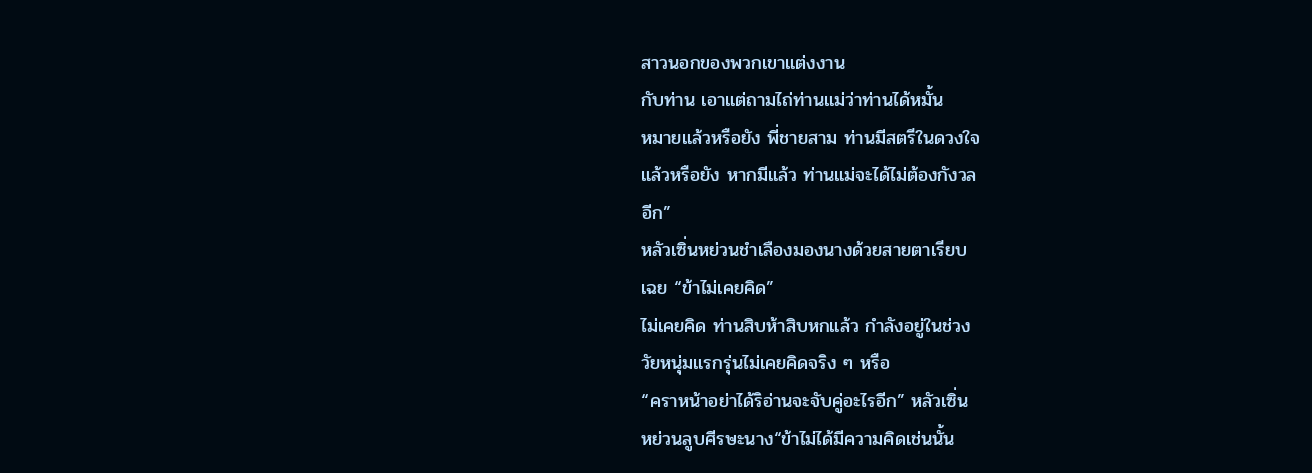สาวนอกของพวกเขาแต่งงาน
กับท่าน เอาแต่ถามไถ่ท่านแม่ว่าท่านได้หมั้น
หมายแล้วหรือยัง พี่ชายสาม ท่านมีสตรีในดวงใจ
แล้วหรือยัง หากมีแล้ว ท่านแม่จะได้ไม่ต้องกังวล
อีก”
หลัวเซิ่นหย่วนชำเลืองมองนางด้วยสายตาเรียบ
เฉย “ข้าไม่เคยคิด”
ไม่เคยคิด ท่านสิบห้าสิบหกแล้ว กำลังอยู่ในช่วง
วัยหนุ่มแรกรุ่นไม่เคยคิดจริง ๆ หรือ
“คราหน้าอย่าได้ริอ่านจะจับคู่อะไรอีก” หลัวเซิ่น
หย่วนลูบศีรษะนาง“ข้าไม่ได้มีความคิดเช่นนั้น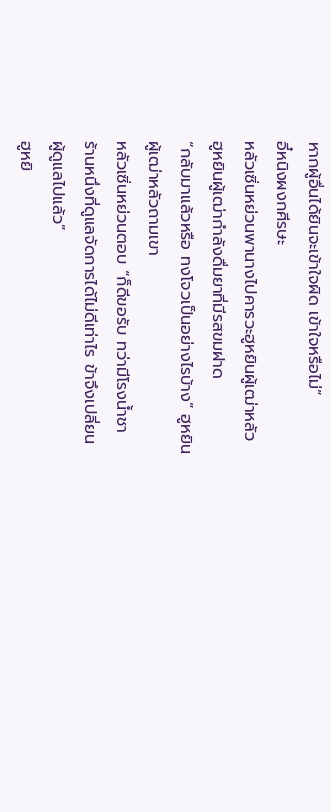หากผู้อื่นได้ยินจะเข้าใจผิด เข้าใจหรือไม่”
อี๋หนิงผงกศีรษะ
หลัวเซิ่นหย่วนพานางไปคารวะฮูหยินผู้เฒ่าหลัว
ฮูหยินผู้เฒ่ากำลังดื่มยาที่มีรสขมฝาด
“กลับมาแล้วหรือ ทงโจวเป็นอย่างไรบ้าง” ฮูหยิน
ผู้เฒ่าหลัวถามเขา
หลัวเซิ่นหย่วนตอบ “ก็ดีขอรับ ทว่ามีโรงนํ้าชา
ร้านหนึ่งที่ดูแลจัดการได้ไม่ดีเท่าไร ข้าจึงเปลี่ยน
ผู้ดูแลไปแล้ว”
ฮูหยิ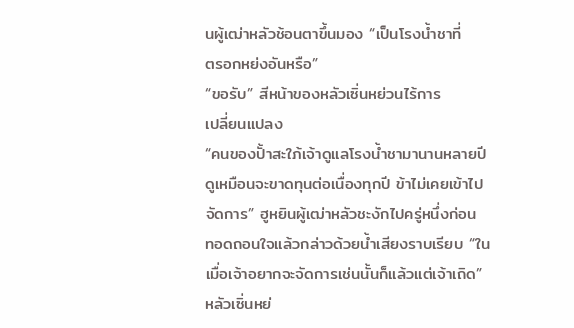นผู้เฒ่าหลัวช้อนตาขึ้นมอง “เป็นโรงนํ้าชาที่
ตรอกหย่งอันหรือ”
“ขอรับ” สีหน้าของหลัวเซิ่นหย่วนไร้การ
เปลี่ยนแปลง
“คนของปั้าสะใภ้เจ้าดูแลโรงนํ้าชามานานหลายปี
ดูเหมือนจะขาดทุนต่อเนื่องทุกปี ข้าไม่เคยเข้าไป
จัดการ” ฮูหยินผู้เฒ่าหลัวชะงักไปครู่หนึ่งก่อน
ทอดถอนใจแล้วกล่าวด้วยนํ้าเสียงราบเรียบ “ใน
เมื่อเจ้าอยากจะจัดการเช่นนั้นก็แล้วแต่เจ้าเถิด”
หลัวเซิ่นหย่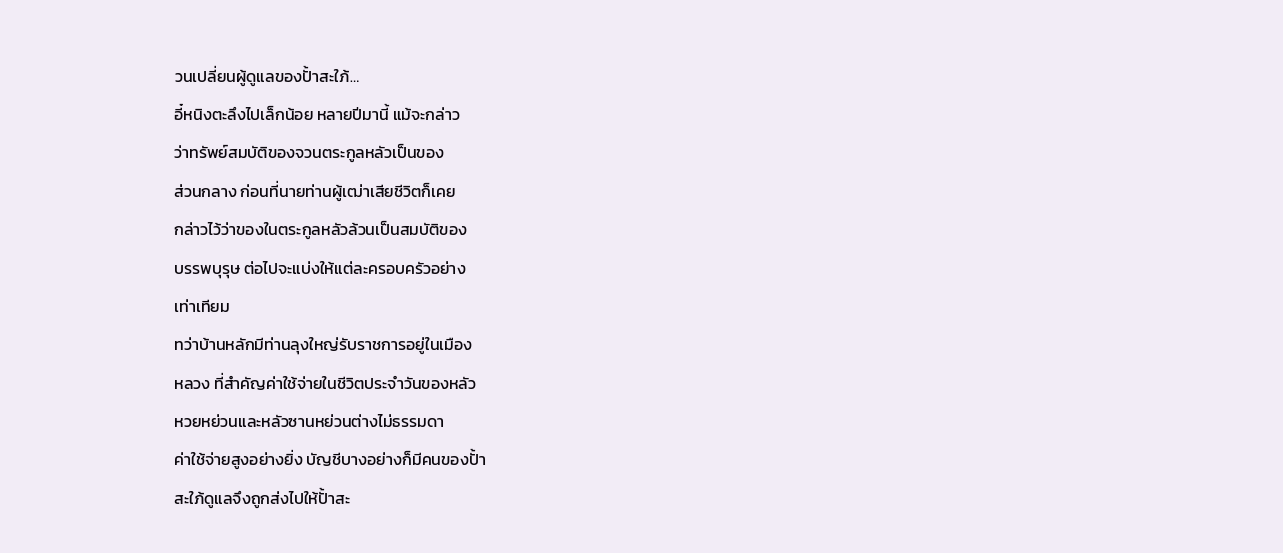วนเปลี่ยนผู้ดูแลของปั้าสะใภ้…
อี๋หนิงตะลึงไปเล็กน้อย หลายปีมานี้ แม้จะกล่าว
ว่าทรัพย์สมบัติของจวนตระกูลหลัวเป็นของ
ส่วนกลาง ก่อนที่นายท่านผู้เฒ่าเสียชีวิตก็เคย
กล่าวไว้ว่าของในตระกูลหลัวล้วนเป็นสมบัติของ
บรรพบุรุษ ต่อไปจะแบ่งให้แต่ละครอบครัวอย่าง
เท่าเทียม
ทว่าบ้านหลักมีท่านลุงใหญ่รับราชการอยู่ในเมือง
หลวง ที่สำคัญค่าใช้จ่ายในชีวิตประจำวันของหลัว
หวยหย่วนและหลัวซานหย่วนต่างไม่ธรรมดา
ค่าใช้จ่ายสูงอย่างยิ่ง บัญชีบางอย่างก็มีคนของปั้า
สะใภ้ดูแลจึงถูกส่งไปให้ปั้าสะ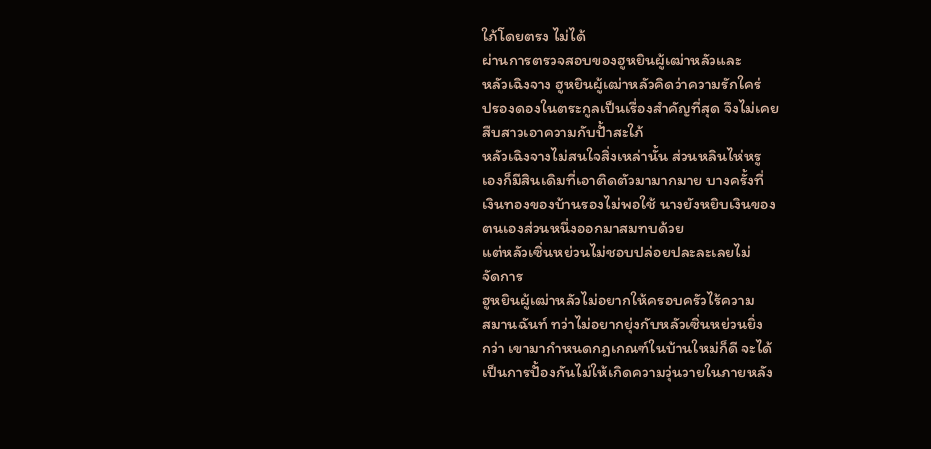ใภ้โดยตรง ไม่ได้
ผ่านการตรวจสอบของฮูหยินผู้เฒ่าหลัวและ
หลัวเฉิงจาง ฮูหยินผู้เฒ่าหลัวคิดว่าความรักใคร่
ปรองดองในตระกูลเป็นเรื่องสำคัญที่สุด จึงไม่เคย
สืบสาวเอาความกับปั้าสะใภ้
หลัวเฉิงจางไม่สนใจสิ่งเหล่านั้น ส่วนหลินไห่หรู
เองก็มีสินเดิมที่เอาติดตัวมามากมาย บางครั้งที่
เงินทองของบ้านรองไม่พอใช้ นางยังหยิบเงินของ
ตนเองส่วนหนึ่งออกมาสมทบด้วย
แต่หลัวเซิ่นหย่วนไม่ชอบปล่อยปละละเลยไม่
จัดการ
ฮูหยินผู้เฒ่าหลัวไม่อยากให้ครอบครัวไร้ความ
สมานฉันท์ ทว่าไม่อยากยุ่งกับหลัวเซิ่นหย่วนยิ่ง
กว่า เขามากำหนดกฎเกณฑ์ในบ้านใหม่ก็ดี จะได้
เป็นการปั้องกันไม่ให้เกิดความวุ่นวายในภายหลัง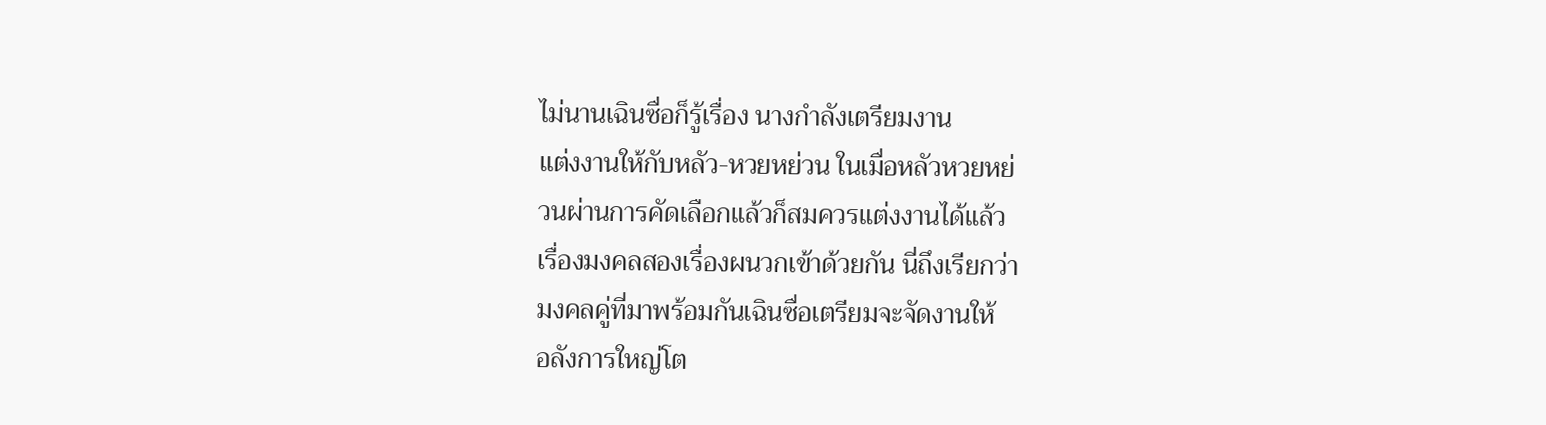ไม่นานเฉินซื่อก็รู้เรื่อง นางกำลังเตรียมงาน
แต่งงานให้กับหลัว-หวยหย่วน ในเมื่อหลัวหวยหย่
วนผ่านการคัดเลือกแล้วก็สมควรแต่งงานได้แล้ว
เรื่องมงคลสองเรื่องผนวกเข้าด้วยกัน นี่ถึงเรียกว่า
มงคลคู่ที่มาพร้อมกันเฉินซื่อเตรียมจะจัดงานให้
อลังการใหญ่โต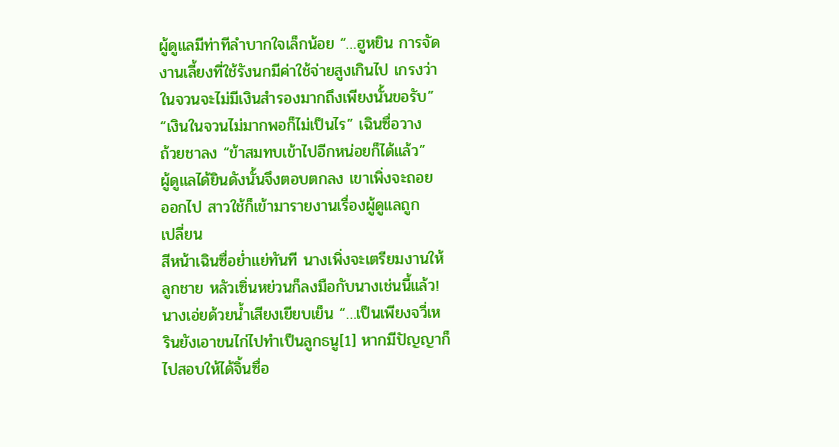ผู้ดูแลมีท่าทีลำบากใจเล็กน้อย “…ฮูหยิน การจัด
งานเลี้ยงที่ใช้รังนกมีค่าใช้จ่ายสูงเกินไป เกรงว่า
ในจวนจะไม่มีเงินสำรองมากถึงเพียงนั้นขอรับ”
“เงินในจวนไม่มากพอก็ไม่เป็นไร” เฉินซื่อวาง
ถ้วยชาลง “ข้าสมทบเข้าไปอีกหน่อยก็ได้แล้ว”
ผู้ดูแลได้ยินดังนั้นจึงตอบตกลง เขาเพิ่งจะถอย
ออกไป สาวใช้ก็เข้ามารายงานเรื่องผู้ดูแลถูก
เปลี่ยน
สีหน้าเฉินซื่อยํ่าแย่ทันที นางเพิ่งจะเตรียมงานให้
ลูกชาย หลัวเซิ่นหย่วนก็ลงมือกับนางเช่นนี้แล้ว!
นางเอ่ยด้วยนํ้าเสียงเยียบเย็น “…เป็นเพียงจวี่เห
รินยังเอาขนไก่ไปทำเป็นลูกธนู[1] หากมีปัญญาก็
ไปสอบให้ได้จิ้นซื่อ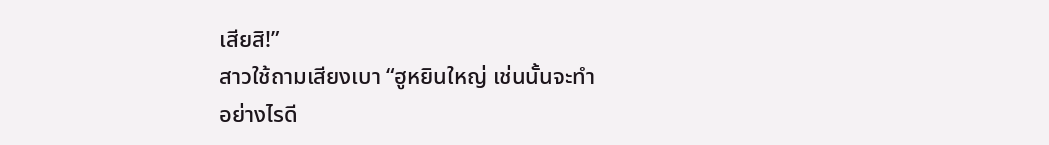เสียสิ!”
สาวใช้ถามเสียงเบา “ฮูหยินใหญ่ เช่นนั้นจะทำ
อย่างไรดี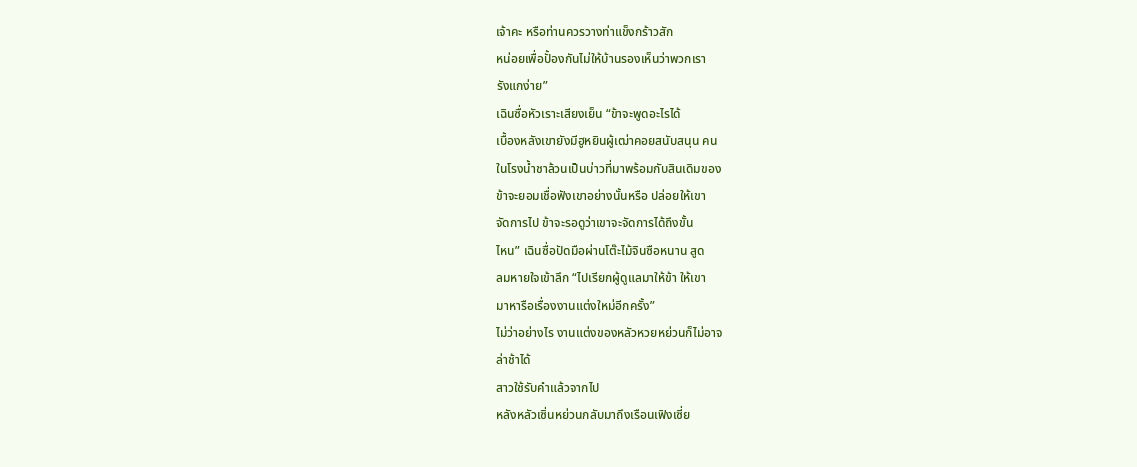เจ้าคะ หรือท่านควรวางท่าแข็งกร้าวสัก
หน่อยเพื่อปั้องกันไม่ให้บ้านรองเห็นว่าพวกเรา
รังแกง่าย”
เฉินซื่อหัวเราะเสียงเย็น “ข้าจะพูดอะไรได้
เบื้องหลังเขายังมีฮูหยินผู้เฒ่าคอยสนับสนุน คน
ในโรงนํ้าชาล้วนเป็นบ่าวที่มาพร้อมกับสินเดิมของ
ข้าจะยอมเชื่อฟังเขาอย่างนั้นหรือ ปล่อยให้เขา
จัดการไป ข้าจะรอดูว่าเขาจะจัดการได้ถึงขั้น
ไหน” เฉินซื่อปัดมือผ่านโต๊ะไม้จินซือหนาน สูด
ลมหายใจเข้าลึก “ไปเรียกผู้ดูแลมาให้ข้า ให้เขา
มาหารือเรื่องงานแต่งใหม่อีกครั้ง”
ไม่ว่าอย่างไร งานแต่งของหลัวหวยหย่วนก็ไม่อาจ
ล่าช้าได้
สาวใช้รับคำแล้วจากไป
หลังหลัวเซิ่นหย่วนกลับมาถึงเรือนเฟิงเซี่ย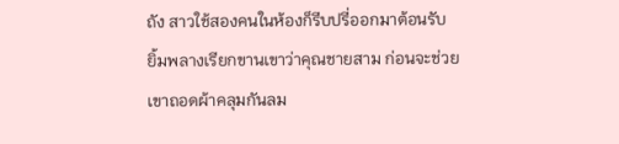ถัง สาวใช้สองคนในห้องก็รีบปรี่ออกมาต้อนรับ
ยิ้มพลางเรียกขานเขาว่าคุณชายสาม ก่อนจะช่วย
เขาถอดผ้าคลุมกันลม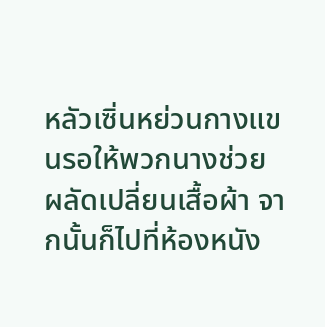หลัวเซิ่นหย่วนกางแขนรอให้พวกนางช่วย
ผลัดเปลี่ยนเสื้อผ้า จากนั้นก็ไปที่ห้องหนัง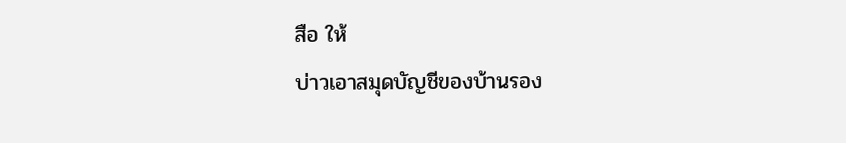สือ ให้
บ่าวเอาสมุดบัญชีของบ้านรอง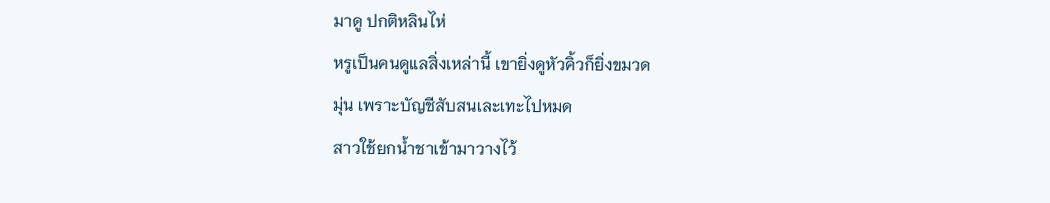มาดู ปกติหลินไห่
หรูเป็นคนดูแลสิ่งเหล่านี้ เขายิ่งดูหัวคิ้วก็ยิ่งขมวด
มุ่น เพราะบัญชีสับสนเละเทะไปหมด
สาวใช้ยกนํ้าชาเข้ามาวางไว้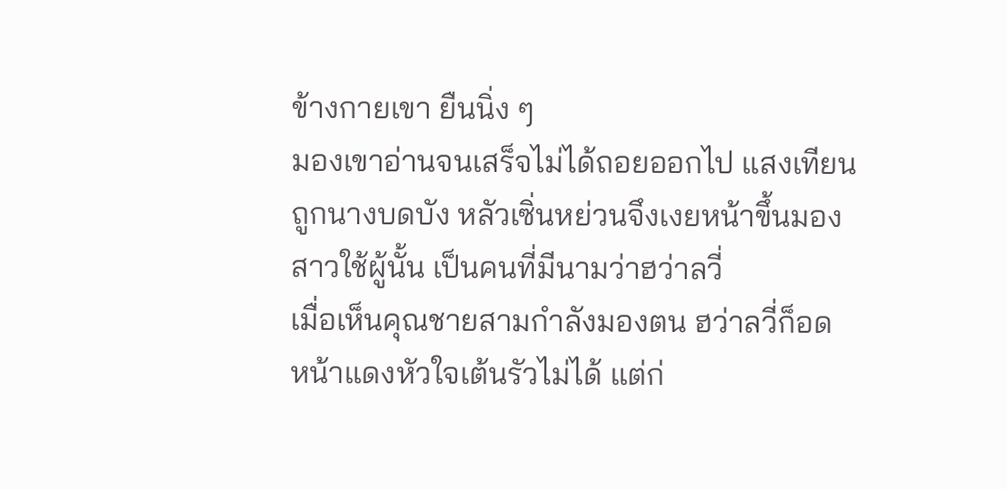ข้างกายเขา ยืนนิ่ง ๆ
มองเขาอ่านจนเสร็จไม่ได้ถอยออกไป แสงเทียน
ถูกนางบดบัง หลัวเซิ่นหย่วนจึงเงยหน้าขึ้นมอง
สาวใช้ผู้นั้น เป็นคนที่มีนามว่าฮว่าลวี่
เมื่อเห็นคุณชายสามกำลังมองตน ฮว่าลวี่ก็อด
หน้าแดงหัวใจเต้นรัวไม่ได้ แต่ก่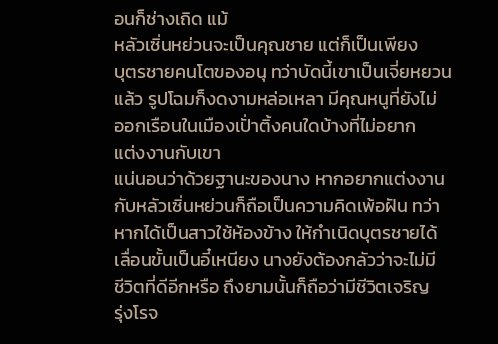อนก็ช่างเถิด แม้
หลัวเซิ่นหย่วนจะเป็นคุณชาย แต่ก็เป็นเพียง
บุตรชายคนโตของอนุ ทว่าบัดนี้เขาเป็นเจี่ยหยวน
แล้ว รูปโฉมก็งดงามหล่อเหลา มีคุณหนูที่ยังไม่
ออกเรือนในเมืองเปั่าติ้งคนใดบ้างที่ไม่อยาก
แต่งงานกับเขา
แน่นอนว่าด้วยฐานะของนาง หากอยากแต่งงาน
กับหลัวเซิ่นหย่วนก็ถือเป็นความคิดเพ้อฝัน ทว่า
หากได้เป็นสาวใช้ห้องข้าง ให้กำเนิดบุตรชายได้
เลื่อนขั้นเป็นอี๋เหนียง นางยังต้องกลัวว่าจะไม่มี
ชีวิตที่ดีอีกหรือ ถึงยามนั้นก็ถือว่ามีชีวิตเจริญ
รุ่งโรจ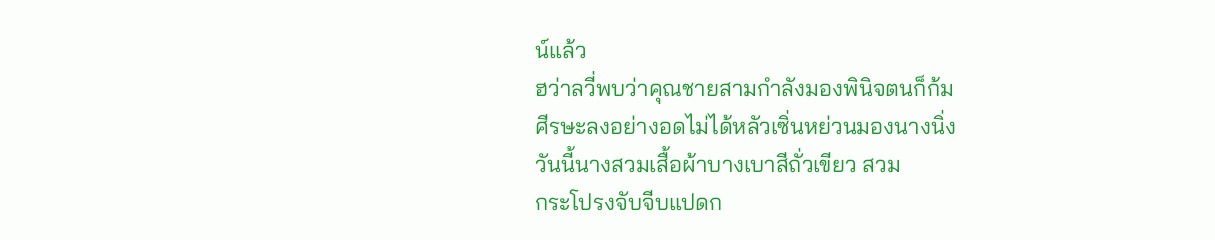น์แล้ว
ฮว่าลวี่พบว่าคุณชายสามกำลังมองพินิจตนก็ก้ม
ศีรษะลงอย่างอดไม่ได้หลัวเซิ่นหย่วนมองนางนิ่ง
วันนี้นางสวมเสื้อผ้าบางเบาสีถั่วเขียว สวม
กระโปรงจับจีบแปดก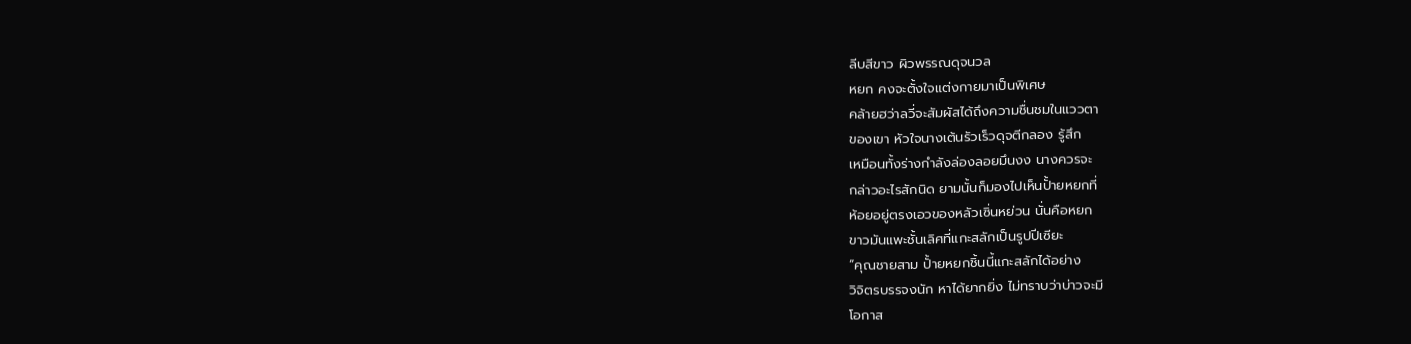ลีบสีขาว ผิวพรรณดุจนวล
หยก คงจะตั้งใจแต่งกายมาเป็นพิเศษ
คล้ายฮว่าลวี่จะสัมผัสได้ถึงความชื่นชมในแววตา
ของเขา หัวใจนางเต้นรัวเร็วดุจตีกลอง รู้สึก
เหมือนทั้งร่างกำลังล่องลอยมึนงง นางควรจะ
กล่าวอะไรสักนิด ยามนั้นก็มองไปเห็นปั้ายหยกที่
ห้อยอยู่ตรงเอวของหลัวเซิ่นหย่วน นั่นคือหยก
ขาวมันแพะชั้นเลิศที่แกะสลักเป็นรูปปีเซียะ
“คุณชายสาม ปั้ายหยกชิ้นนี้แกะสลักได้อย่าง
วิจิตรบรรจงนัก หาได้ยากยิ่ง ไม่ทราบว่าบ่าวจะมี
โอกาส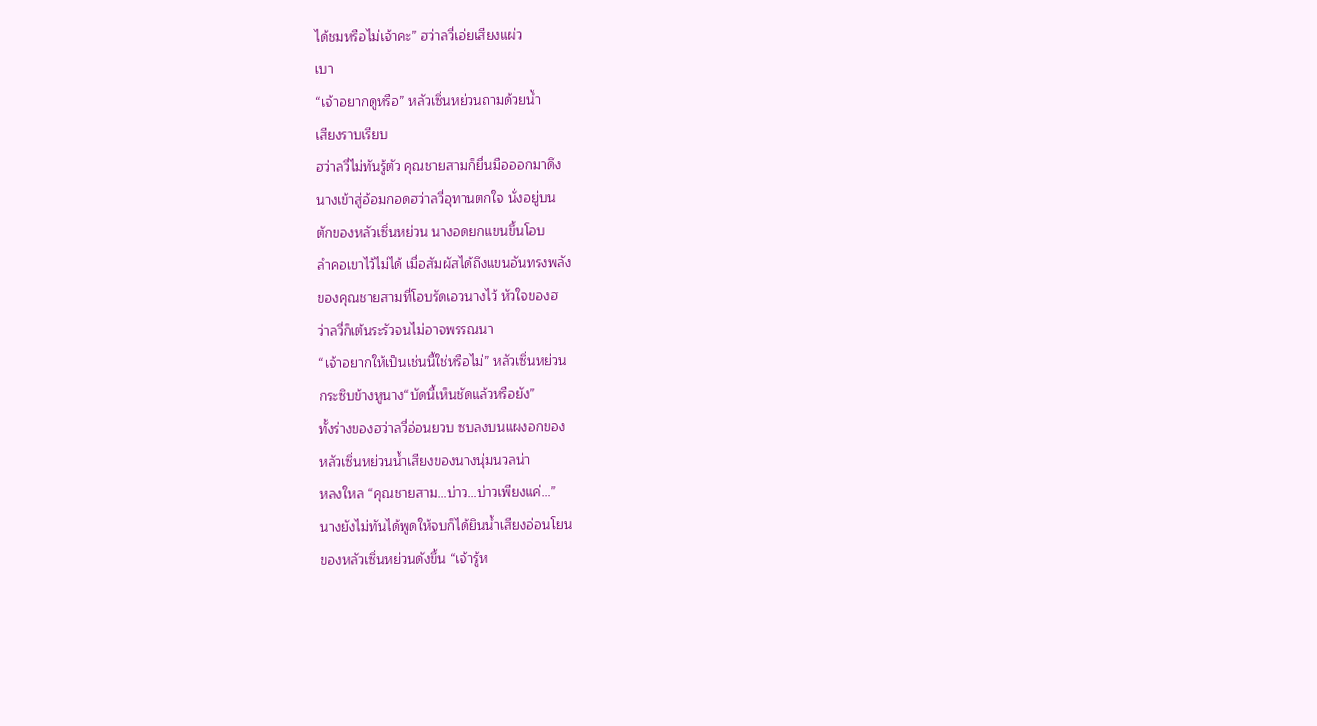ได้ชมหรือไม่เจ้าคะ” ฮว่าลวี่เอ่ยเสียงแผ่ว
เบา
“เจ้าอยากดูหรือ” หลัวเซิ่นหย่วนถามด้วยนํ้า
เสียงราบเรียบ
ฮว่าลวี่ไม่ทันรู้ตัว คุณชายสามก็ยื่นมือออกมาดึง
นางเข้าสู่อ้อมกอดฮว่าลวี่อุทานตกใจ นั่งอยู่บน
ตักของหลัวเซิ่นหย่วน นางอดยกแขนขึ้นโอบ
ลำคอเขาไว้ไม่ได้ เมื่อสัมผัสได้ถึงแขนอันทรงพลัง
ของคุณชายสามที่โอบรัดเอวนางไว้ หัวใจของฮ
ว่าลวี่ก็เต้นระรัวจนไม่อาจพรรณนา
“เจ้าอยากให้เป็นเช่นนี้ใช่หรือไม่” หลัวเซิ่นหย่วน
กระซิบข้างหูนาง“บัดนี้เห็นชัดแล้วหรือยัง”
ทั้งร่างของฮว่าลวี่อ่อนยวบ ซบลงบนแผงอกของ
หลัวเซิ่นหย่วนนํ้าเสียงของนางนุ่มนวลน่า
หลงใหล “คุณชายสาม…บ่าว…บ่าวเพียงแค่…”
นางยังไม่ทันได้พูดให้จบก็ได้ยินนํ้าเสียงอ่อนโยน
ของหลัวเซิ่นหย่วนดังขึ้น “เจ้ารู้ห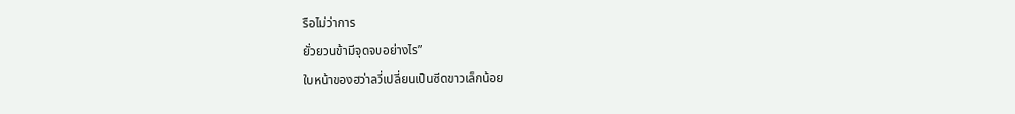รือไม่ว่าการ
ยั่วยวนข้ามีจุดจบอย่างไร”
ใบหน้าของฮว่าลวี่เปลี่ยนเป็นซีดขาวเล็กน้อย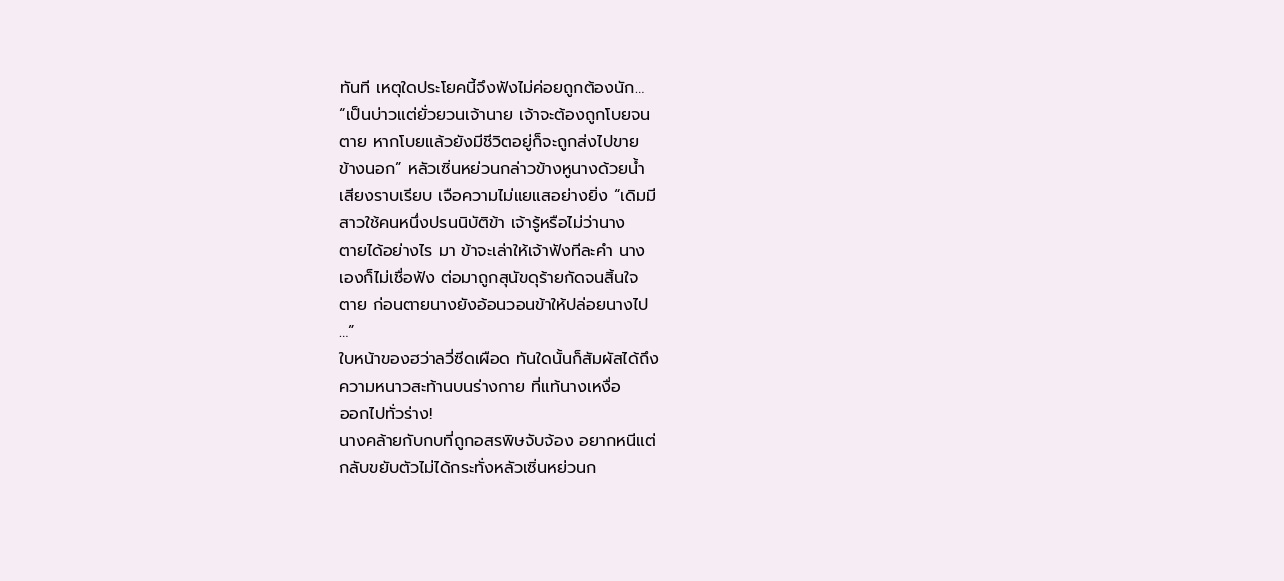ทันที เหตุใดประโยคนี้จึงฟังไม่ค่อยถูกต้องนัก…
“เป็นบ่าวแต่ยั่วยวนเจ้านาย เจ้าจะต้องถูกโบยจน
ตาย หากโบยแล้วยังมีชีวิตอยู่ก็จะถูกส่งไปขาย
ข้างนอก” หลัวเซิ่นหย่วนกล่าวข้างหูนางด้วยนํ้า
เสียงราบเรียบ เจือความไม่แยแสอย่างยิ่ง “เดิมมี
สาวใช้คนหนึ่งปรนนิบัติข้า เจ้ารู้หรือไม่ว่านาง
ตายได้อย่างไร มา ข้าจะเล่าให้เจ้าฟังทีละคำ นาง
เองก็ไม่เชื่อฟัง ต่อมาถูกสุนัขดุร้ายกัดจนสิ้นใจ
ตาย ก่อนตายนางยังอ้อนวอนข้าให้ปล่อยนางไป
…”
ใบหน้าของฮว่าลวี่ซีดเผือด ทันใดนั้นก็สัมผัสได้ถึง
ความหนาวสะท้านบนร่างกาย ที่แท้นางเหงื่อ
ออกไปทั่วร่าง!
นางคล้ายกับกบที่ถูกอสรพิษจับจ้อง อยากหนีแต่
กลับขยับตัวไม่ได้กระทั่งหลัวเซิ่นหย่วนก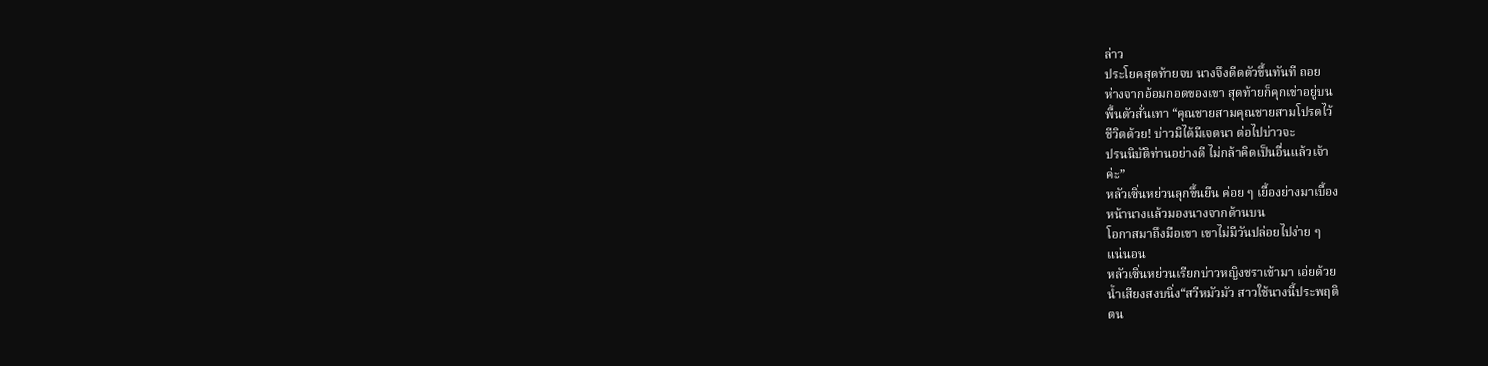ล่าว
ประโยคสุดท้ายจบ นางจึงดีดตัวขึ้นทันที ถอย
ห่างจากอ้อมกอดของเขา สุดท้ายก็คุกเข่าอยู่บน
พื้นตัวสั่นเทา “คุณชายสามคุณชายสามโปรดไว้
ชีวิตด้วย! บ่าวมิได้มีเจตนา ต่อไปบ่าวจะ
ปรนนิบัติท่านอย่างดี ไม่กล้าคิดเป็นอื่นแล้วเจ้า
ค่ะ”
หลัวเซิ่นหย่วนลุกขึ้นยืน ค่อย ๆ เยื้องย่างมาเบื้อง
หน้านางแล้วมองนางจากด้านบน
โอกาสมาถึงมือเขา เขาไม่มีวันปล่อยไปง่าย ๆ
แน่นอน
หลัวเซิ่นหย่วนเรียกบ่าวหญิงชราเข้ามา เอ่ยด้วย
นํ้าเสียงสงบนิ่ง“สวีหมัวมัว สาวใช้นางนี้ประพฤติ
ตน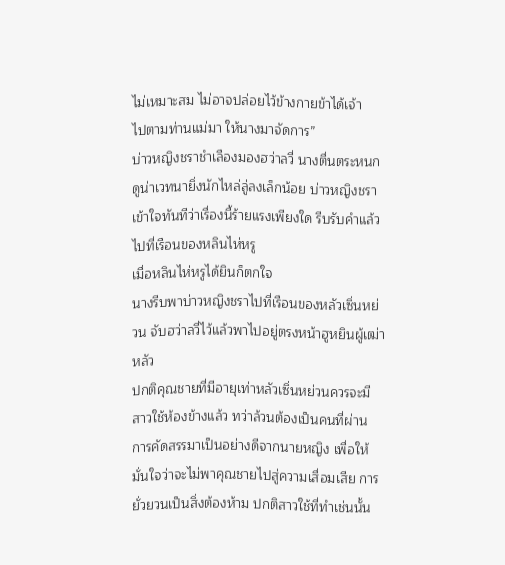ไม่เหมาะสม ไม่อาจปล่อยไว้ข้างกายข้าได้เจ้า
ไปตามท่านแม่มา ให้นางมาจัดการ”
บ่าวหญิงชราชำเลืองมองฮว่าลวี่ นางตื่นตระหนก
ดูน่าเวทนายิ่งนักไหล่ลู่ลงเล็กน้อย บ่าวหญิงชรา
เข้าใจทันทีว่าเรื่องนี้ร้ายแรงเพียงใด รีบรับคำแล้ว
ไปที่เรือนของหลินไห่หรู
เมื่อหลินไห่หรูได้ยินก็ตกใจ
นางรีบพาบ่าวหญิงชราไปที่เรือนของหลัวเซิ่นหย่
วน จับฮว่าลวี่ไว้แล้วพาไปอยู่ตรงหน้าฮูหยินผู้เฒ่า
หลัว
ปกติคุณชายที่มีอายุเท่าหลัวเซิ่นหย่วนควรจะมี
สาวใช้ห้องข้างแล้ว ทว่าล้วนต้องเป็นคนที่ผ่าน
การคัดสรรมาเป็นอย่างดีจากนายหญิง เพื่อให้
มั่นใจว่าจะไม่พาคุณชายไปสู่ความเสื่อมเสีย การ
ยั่วยวนเป็นสิ่งต้องห้าม ปกติสาวใช้ที่ทำเช่นนั้น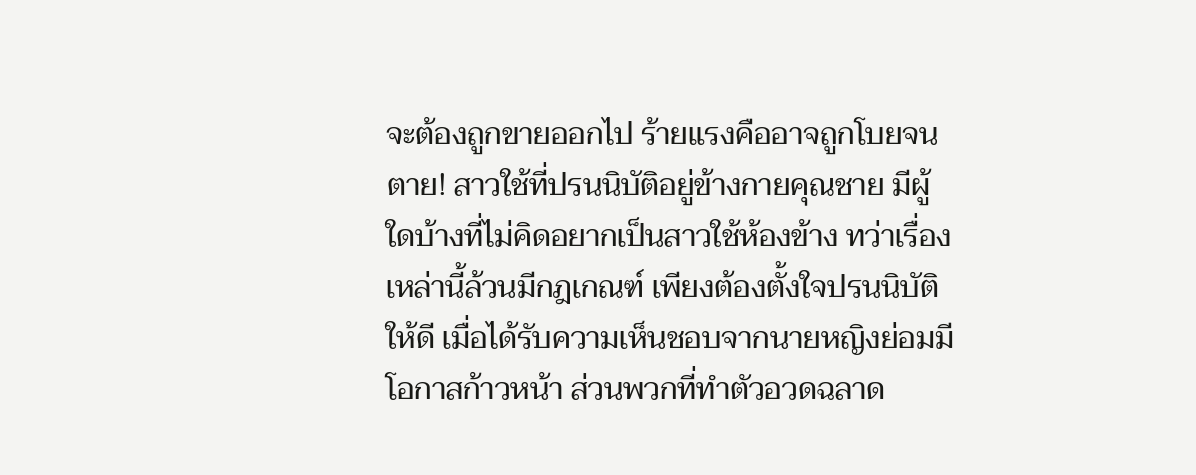จะต้องถูกขายออกไป ร้ายแรงคืออาจถูกโบยจน
ตาย! สาวใช้ที่ปรนนิบัติอยู่ข้างกายคุณชาย มีผู้
ใดบ้างที่ไม่คิดอยากเป็นสาวใช้ห้องข้าง ทว่าเรื่อง
เหล่านี้ล้วนมีกฎเกณฑ์ เพียงต้องตั้งใจปรนนิบัติ
ให้ดี เมื่อได้รับความเห็นชอบจากนายหญิงย่อมมี
โอกาสก้าวหน้า ส่วนพวกที่ทำตัวอวดฉลาด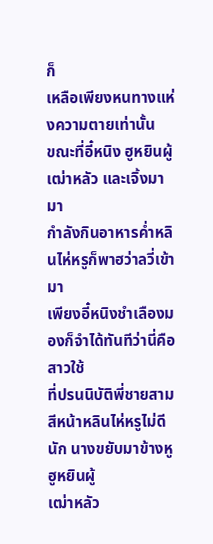ก็
เหลือเพียงหนทางแห่งความตายเท่านั้น
ขณะที่อี๋หนิง ฮูหยินผู้เฒ่าหลัว และเจิ้งมามา
กำลังกินอาหารคํ่าหลินไห่หรูก็พาฮว่าลวี่เข้ามา
เพียงอี๋หนิงชำเลืองมองก็จำได้ทันทีว่านี่คือสาวใช้
ที่ปรนนิบัติพี่ชายสาม
สีหน้าหลินไห่หรูไม่ดีนัก นางขยับมาข้างหูฮูหยินผู้
เฒ่าหลัว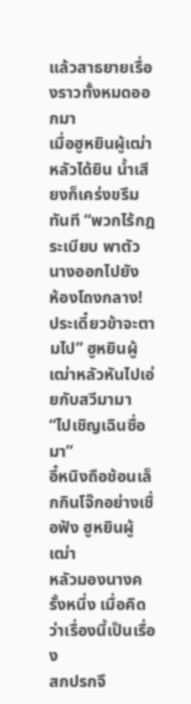แล้วสาธยายเรื่องราวทั้งหมดออกมา
เมื่อฮูหยินผู้เฒ่าหลัวได้ยิน นํ้าเสียงก็เคร่งขรึม
ทันที “พวกไร้กฎระเบียบ พาตัวนางออกไปยัง
ห้องโถงกลาง! ประเดี๋ยวข้าจะตามไป” ฮูหยินผู้
เฒ่าหลัวหันไปเอ่ยกับสวีมามา “ไปเชิญเฉินซื่อ
มา”
อี๋หนิงถือช้อนเล็กกินโจ๊กอย่างเชื่อฟัง ฮูหยินผู้เฒ่า
หลัวมองนางครั้งหนึ่ง เมื่อคิดว่าเรื่องนี้เป็นเรื่อง
สกปรกจึ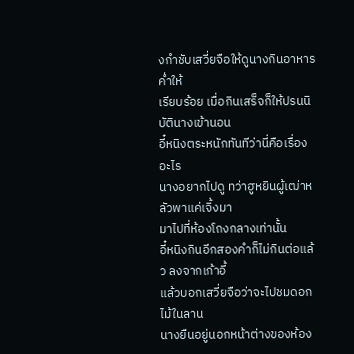งกำชับเสวี่ยจือให้ดูนางกินอาหารคํ่าให้
เรียบร้อย เมื่อกินเสร็จก็ให้ปรนนิบัตินางเข้านอน
อี๋หนิงตระหนักทันทีว่านี่คือเรื่องอะไร
นางอยากไปดู ทว่าฮูหยินผู้เฒ่าหลัวพาแค่เจิ้งมา
มาไปที่ห้องโถงกลางเท่านั้น
อี๋หนิงกินอีกสองคำก็ไม่กินต่อแล้ว ลงจากเก้าอี้
แล้วบอกเสวี่ยจือว่าจะไปชมดอกไม้ในลาน
นางยืนอยู่นอกหน้าต่างของห้อง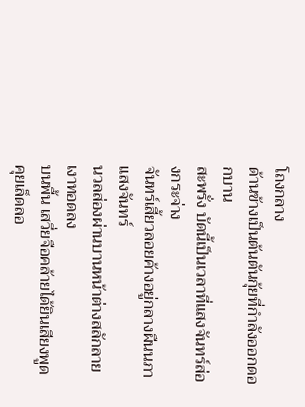โถงกลาง
ด้านข้างเป็นต้นตันกุ้ยที่กำลังออกดอกบาน
สะพรั่ง บัดนี้เป็นเวลาที่แสงจันทร์ส่องกระจ่าง
จันทร์เสี้ยวลอยค้างอยู่กลางผืนนภา แสงจันทร์
นวลส่องผ่านบานหน้าต่างสลักลาย เงาทอดลง
บนพื้น เสวี่ยจือคล้ายได้ยินเสียงพูดคุยเล็ดลอ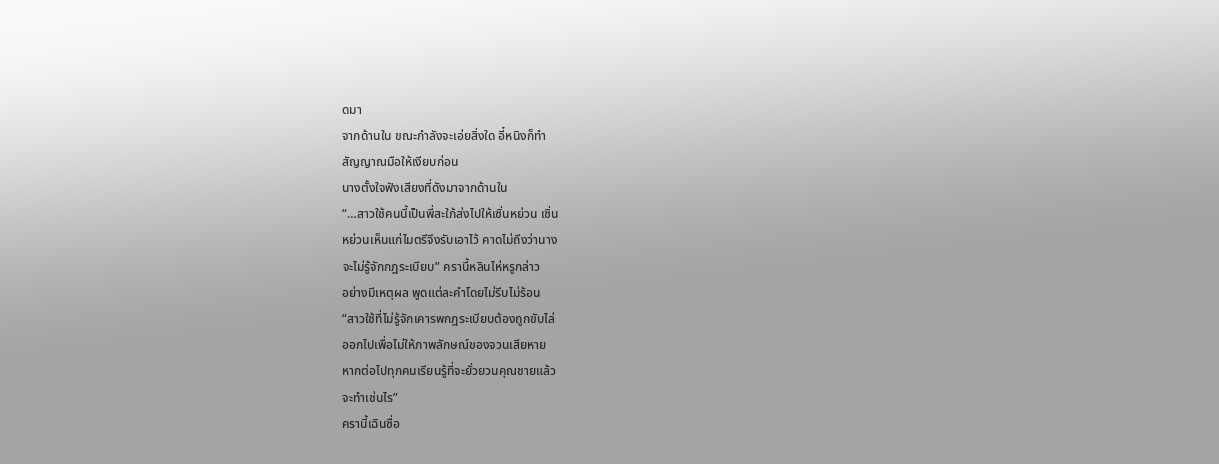ดมา
จากด้านใน ขณะกำลังจะเอ่ยสิ่งใด อี๋หนิงก็ทำ
สัญญาณมือให้เงียบก่อน
นางตั้งใจฟังเสียงที่ดังมาจากด้านใน
“…สาวใช้คนนี้เป็นพี่สะใภ้ส่งไปให้เซิ่นหย่วน เซิ่น
หย่วนเห็นแก่ไมตรีจึงรับเอาไว้ คาดไม่ถึงว่านาง
จะไม่รู้จักกฎระเบียบ” ครานี้หลินไห่หรูกล่าว
อย่างมีเหตุผล พูดแต่ละคำโดยไม่รีบไม่ร้อน
“สาวใช้ที่ไม่รู้จักเคารพกฎระเบียบต้องถูกขับไล่
ออกไปเพื่อไม่ให้ภาพลักษณ์ของจวนเสียหาย
หากต่อไปทุกคนเรียนรู้ที่จะยั่วยวนคุณชายแล้ว
จะทำเช่นไร”
ครานี้เฉินซื่อ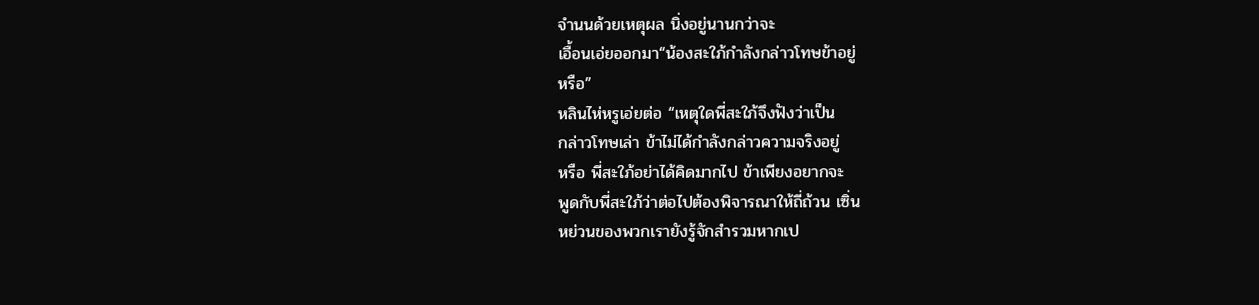จำนนด้วยเหตุผล นิ่งอยู่นานกว่าจะ
เอื้อนเอ่ยออกมา“น้องสะใภ้กำลังกล่าวโทษข้าอยู่
หรือ”
หลินไห่หรูเอ่ยต่อ “เหตุใดพี่สะใภ้จึงฟังว่าเป็น
กล่าวโทษเล่า ข้าไม่ได้กำลังกล่าวความจริงอยู่
หรือ พี่สะใภ้อย่าได้คิดมากไป ข้าเพียงอยากจะ
พูดกับพี่สะใภ้ว่าต่อไปต้องพิจารณาให้ถี่ถ้วน เซิ่น
หย่วนของพวกเรายังรู้จักสำรวมหากเป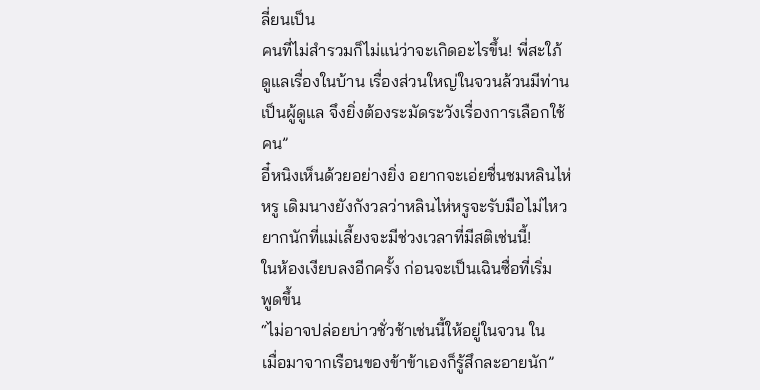ลี่ยนเป็น
คนที่ไม่สำรวมก็ไม่แน่ว่าจะเกิดอะไรขึ้น! พี่สะใภ้
ดูแลเรื่องในบ้าน เรื่องส่วนใหญ่ในจวนล้วนมีท่าน
เป็นผู้ดูแล จึงยิ่งต้องระมัดระวังเรื่องการเลือกใช้
คน”
อี๋หนิงเห็นด้วยอย่างยิ่ง อยากจะเอ่ยชื่นชมหลินไห่
หรู เดิมนางยังกังวลว่าหลินไห่หรูจะรับมือไม่ไหว
ยากนักที่แม่เลี้ยงจะมีช่วงเวลาที่มีสติเช่นนี้!
ในห้องเงียบลงอีกครั้ง ก่อนจะเป็นเฉินซื่อที่เริ่ม
พูดขึ้น
“ไม่อาจปล่อยบ่าวชั่วช้าเช่นนี้ให้อยู่ในจวน ใน
เมื่อมาจากเรือนของข้าข้าเองก็รู้สึกละอายนัก”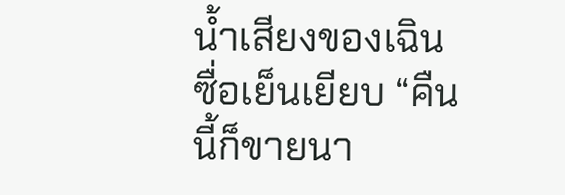นํ้าเสียงของเฉินซื่อเย็นเยียบ “คืนนี้ก็ขายนา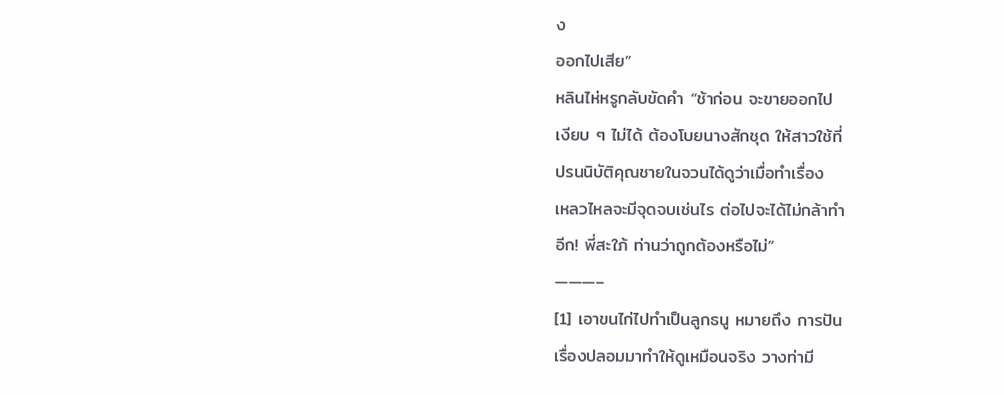ง
ออกไปเสีย”
หลินไห่หรูกลับขัดคำ “ช้าก่อน จะขายออกไป
เงียบ ๆ ไม่ได้ ต้องโบยนางสักชุด ให้สาวใช้ที่
ปรนนิบัติคุณชายในจวนได้ดูว่าเมื่อทำเรื่อง
เหลวไหลจะมีจุดจบเช่นไร ต่อไปจะได้ไม่กล้าทำ
อีก! พี่สะใภ้ ท่านว่าถูกต้องหรือไม่”
———–
[1] เอาขนไก่ไปทำเป็นลูกธนู หมายถึง การปัน
เรื่องปลอมมาทำให้ดูเหมือนจริง วางท่ามี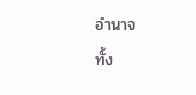อำนาจ
ทั้ง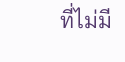ที่ไม่มี